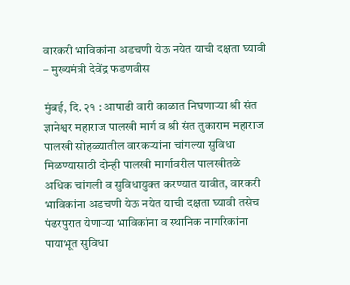वारकरी भाविकांना अडचणी येऊ नयेत याची दक्षता घ्यावी
– मुख्यमंत्री देवेंद्र फडणवीस

मुंबई, दि. २१ : आषाढी वारी काळात निघणाऱ्या श्री संत ज्ञानेश्वर महाराज पालखी मार्ग व श्री संत तुकाराम महाराज पालखी सोहळ्यातील वारकऱ्यांना चांगल्या सुविधा मिळण्यासाठी दोन्ही पालखी मार्गावरील पालखीतळे अधिक चांगली व सुविधायुक्त करण्यात यावीत, वारकरी भाविकांना अडचणी येऊ नयेत याची दक्षता घ्यावी तसेच पंढरपुरात येणाऱ्या भाविकांना व स्थानिक नागरिकांना पायाभूत सुविधा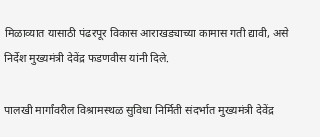मिळाव्यात यासाठी पंढरपूर विकास आराखड्याच्या कामास गती द्यावी, असे निर्देश मुख्यमंत्री देवेंद्र फडणवीस यांनी दिले.

पालखी मार्गांवरील विश्रामस्थळ सुविधा निर्मिती संदर्भात मुख्यमंत्री देवेंद्र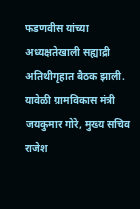फडणवीस यांच्या अध्यक्षतेखाली सह्याद्री अतिथीगृहात बैठक झाली. यावेळी ग्रामविकास मंत्री जयकुमार गोरे, मुख्य सचिव राजेश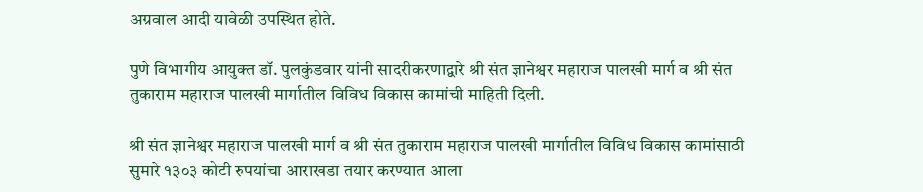अग्रवाल आदी यावेळी उपस्थित होते.

पुणे विभागीय आयुक्त डॉ. पुलकुंडवार यांनी सादरीकरणाद्वारे श्री संत ज्ञानेश्वर महाराज पालखी मार्ग व श्री संत तुकाराम महाराज पालखी मार्गातील विविध विकास कामांची माहिती दिली.

श्री संत ज्ञानेश्वर महाराज पालखी मार्ग व श्री संत तुकाराम महाराज पालखी मार्गातील विविध विकास कामांसाठी सुमारे १३०३ कोटी रुपयांचा आराखडा तयार करण्यात आला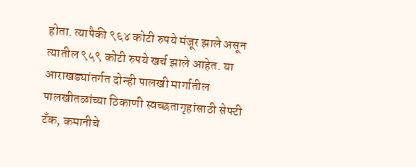होता. त्यापैकी ९६४ कोटी रुपये मंजूर झाले असून त्यातील ९५९ कोटी रुपये खर्च झाले आहेत. या आराखड्यांतर्गत दोन्ही पालखी मार्गातील पालखीतळांच्या ठिकाणी स्वच्छतागृहांसाठी सेफ्टी टँक, कमानीचे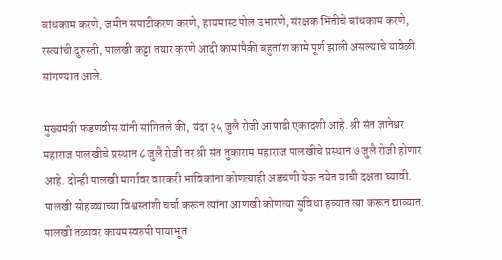बांधकाम करणे, जमीन सपाटीकरण करणे, हायमास्ट पोल उभारणे, संरक्षक भिंतीचे बांधकाम करणे, रस्त्यांची दुरुस्ती, पालखी कट्टा तयार करणे आदी कामांपैकी बहुतांश कामे पूर्ण झाली असल्याचे यावेळी सांगण्यात आले.

मुख्यमंत्री फडणवीस यांनी सांगितले की, यंदा २५ जुलै रोजी आषाढी एकादशी आहे. श्री संत ज्ञानेश्वर महाराज पालखीचे प्रस्थान ८ जुलै रोजी तर श्री संत तुकाराम महाराज पालखीचे प्रस्थान ७ जुलै रोजी होणार आहे. दोन्ही पालखी मार्गावर वारकरी भाविकांना कोणत्याही अडचणी येऊ नयेत याची दक्षता घ्यावी. पालखी सोहळ्याच्या विश्वस्तांशी चर्चा करून त्यांना आणखी कोणत्या सुविधा हव्यात त्या करून द्याव्यात. पालखी तळावर कायमस्वरुपी पायाभूत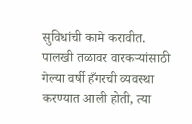सुविधांची कामे करावीत. पालखी तळावर वारकऱ्यांसाठी गेल्या वर्षी हँगरची व्यवस्था करण्यात आली होती, त्या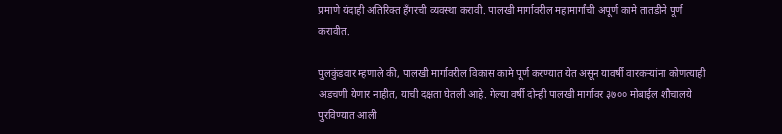प्रमाणे यंदाही अतिरिक्त हँगरची व्यवस्था करावी. पालखी मार्गावरील महामार्गांची अपूर्ण कामे तातडीने पूर्ण करावीत.

पुलकुंडवार म्हणाले की, पालखी मार्गावरील विकास कामे पूर्ण करण्यात येत असून यावर्षी वारकऱ्यांना कोणत्याही अडचणी येणार नाहीत, याची दक्षता घेतली आहे. गेल्या वर्षी दोन्ही पालखी मार्गावर ३७०० मोबाईल शौचालये पुरविण्यात आली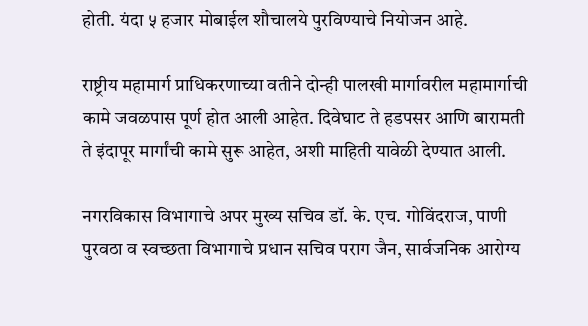होती. यंदा ५ हजार मोबाईल शौचालये पुरविण्याचे नियोजन आहे.

राष्ट्रीय महामार्ग प्राधिकरणाच्या वतीने दोन्ही पालखी मार्गावरील महामार्गाची कामे जवळपास पूर्ण होत आली आहेत. दिवेघाट ते हडपसर आणि बारामती ते इंदापूर मार्गांची कामे सुरू आहेत, अशी माहिती यावेळी देण्यात आली.

नगरविकास विभागाचे अपर मुख्य सचिव डॉ. के. एच. गोविंदराज, पाणी पुरवठा व स्वच्छता विभागाचे प्रधान सचिव पराग जैन, सार्वजनिक आरोग्य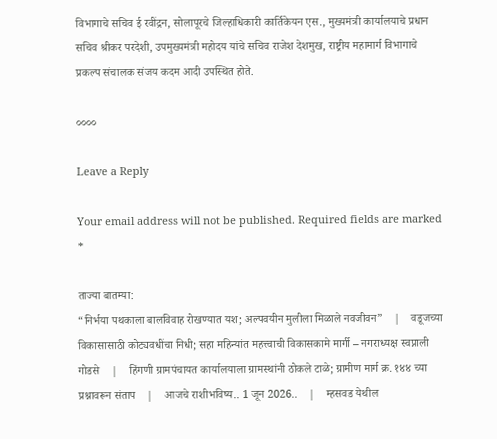विभागाचे सचिव ई रवींद्रन, सोलापूरचे जिल्हाधिकारी कार्तिकेयन एस., मुख्यमंत्री कार्यालयाचे प्रधान सचिव श्रीकर परदेशी, उपमुख्यमंत्री महोदय यांचे सचिव राजेश देशमुख, राष्ट्रीय महामार्ग विभागाचे प्रकल्प संचालक संजय कदम आदी उपस्थित होते.

००००

Leave a Reply

Your email address will not be published. Required fields are marked *

ताज्या बातम्या:
“निर्भया पथकाला बालविवाह रोखण्यात यश; अल्पवयीन मुलीला मिळाले नवजीवन”    |    वडूजच्या विकासासाठी कोट्यवधींचा निधी; सहा महिन्यांत महत्त्वाची विकासकामे मार्गी – नगराध्यक्ष स्वप्नाली गोडसे    |    हिंगणी ग्रामपंचायत कार्यालयाला ग्रामस्थांनी ठोकले टाळे; ग्रामीण मार्ग क्र. १४४ च्या प्रश्नावरून संताप    |    आजचे राशीभविष्य.. 1 जून 2026..    |    म्हसवड येथील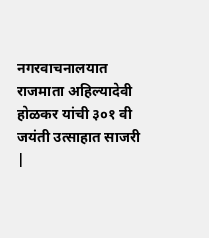नगरवाचनालयात राजमाता अहिल्यादेवी होळकर यांची ३०१ वी जयंती उत्साहात साजरी    |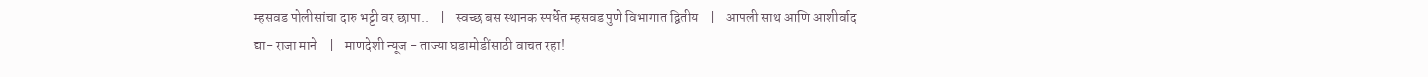म्हसवड पोलीसांचा दारु भट्टी वर छापा..    |    स्वच्छ बस स्थानक स्पर्धेत म्हसवड पुणे विभागात द्वितीय    |    आपली साथ आणि आशीर्वाद द्या- राजा माने    |    माणदेशी न्यूज - ताज्या घडामोडींसाठी वाचत रहा!